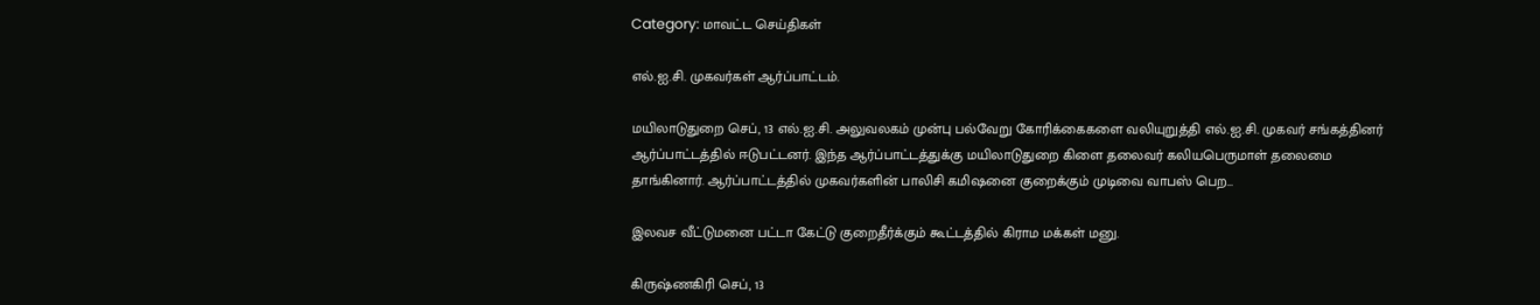Category: மாவட்ட செய்திகள்

எல்.ஐ.சி. முகவர்கள் ஆர்ப்பாட்டம்.

மயிலாடுதுறை செப், 13 எல்.ஐ.சி. அலுவலகம் முன்பு பல்வேறு கோரிக்கைகளை வலியுறுத்தி எல்.ஐ.சி. முகவர் சங்கத்தினர் ஆர்ப்பாட்டத்தில் ஈடுபட்டனர். இந்த ஆர்ப்பாட்டத்துக்கு மயிலாடுதுறை கிளை தலைவர் கலியபெருமாள் தலைமை தாங்கினார். ஆர்ப்பாட்டத்தில் முகவர்களின் பாலிசி கமிஷனை குறைக்கும் முடிவை வாபஸ் பெற…

இலவச வீட்டுமனை பட்டா கேட்டு குறைதீர்க்கும் கூட்டத்தில் கிராம மக்கள் மனு.

கிருஷ்ணகிரி செப், 13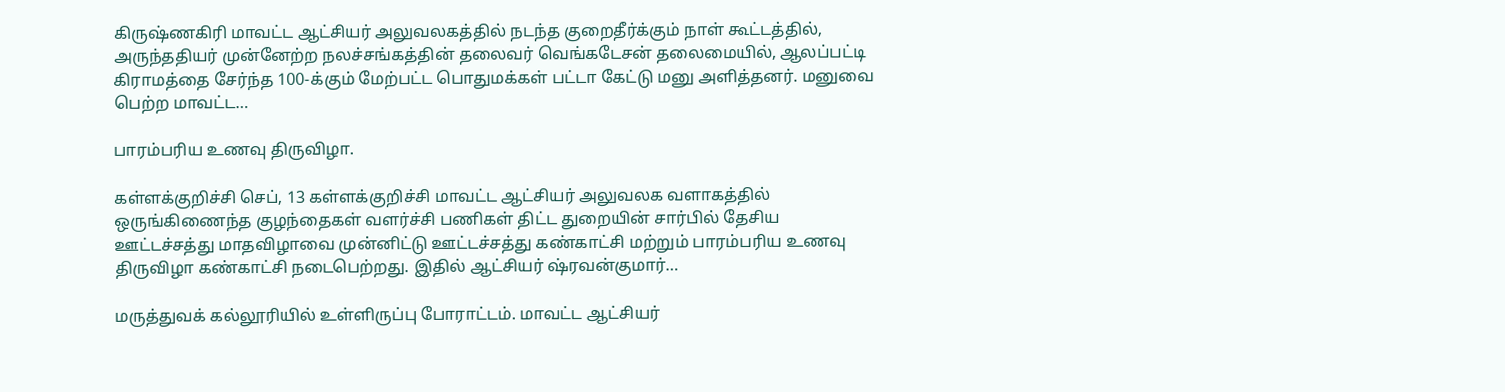கிருஷ்ணகிரி மாவட்ட ஆட்சியர் அலுவலகத்தில் நடந்த குறைதீர்க்கும் நாள் கூட்டத்தில், அருந்ததியர் முன்னேற்ற நலச்சங்கத்தின் தலைவர் வெங்கடேசன் தலைமையில், ஆலப்பட்டி கிராமத்தை சேர்ந்த 100-க்கும் மேற்பட்ட பொதுமக்கள் பட்டா கேட்டு மனு அளித்தனர். மனுவை பெற்ற மாவட்ட…

பாரம்பரிய உணவு திருவிழா.

கள்ளக்குறிச்சி செப், 13 கள்ளக்குறிச்சி மாவட்ட ஆட்சியர் அலுவலக வளாகத்தில் ஒருங்கிணைந்த குழந்தைகள் வளர்ச்சி பணிகள் திட்ட துறையின் சார்பில் தேசிய ஊட்டச்சத்து மாதவிழாவை முன்னிட்டு ஊட்டச்சத்து கண்காட்சி மற்றும் பாரம்பரிய உணவு திருவிழா கண்காட்சி நடைபெற்றது. இதில் ஆட்சியர் ஷ்ரவன்குமார்…

மருத்துவக் கல்லூரியில் உள்ளிருப்பு போராட்டம். மாவட்ட ஆட்சியர்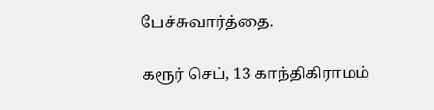பேச்சுவார்த்தை.

கரூர் செப், 13 காந்திகிராமம்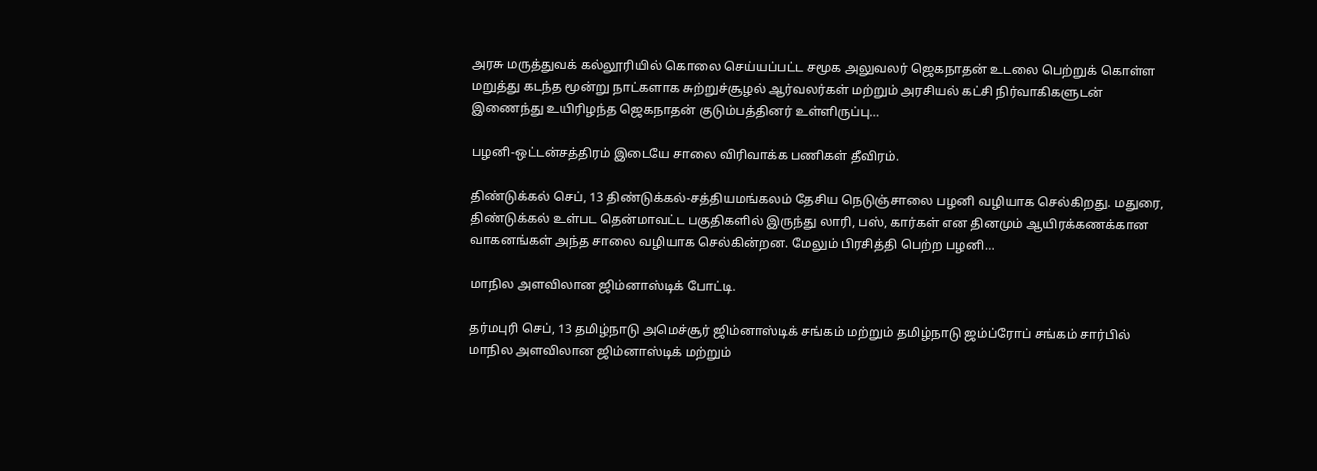அரசு மருத்துவக் கல்லூரியில் கொலை செய்யப்பட்ட சமூக அலுவலர் ஜெகநாதன் உடலை பெற்றுக் கொள்ள மறுத்து கடந்த மூன்று நாட்களாக சுற்றுச்சூழல் ஆர்வலர்கள் மற்றும் அரசியல் கட்சி நிர்வாகிகளுடன் இணைந்து உயிரிழந்த ஜெகநாதன் குடும்பத்தினர் உள்ளிருப்பு…

பழனி-ஒட்டன்சத்திரம் இடையே சாலை விரிவாக்க பணிகள் தீவிரம்.

திண்டுக்கல் செப், 13 திண்டுக்கல்-சத்தியமங்கலம் தேசிய நெடுஞ்சாலை பழனி வழியாக செல்கிறது. மதுரை, திண்டுக்கல் உள்பட தென்மாவட்ட பகுதிகளில் இருந்து லாரி, பஸ், கார்கள் என தினமும் ஆயிரக்கணக்கான வாகனங்கள் அந்த சாலை வழியாக செல்கின்றன. மேலும் பிரசித்தி பெற்ற பழனி…

மாநில அளவிலான ஜிம்னாஸ்டிக் போட்டி.

தர்மபுரி செப், 13 தமிழ்நாடு அமெச்சூர் ஜிம்னாஸ்டிக் சங்கம் மற்றும் தமிழ்நாடு ஜம்ப்ரோப் சங்கம் சார்பில் மாநில அளவிலான ஜிம்னாஸ்டிக் மற்றும்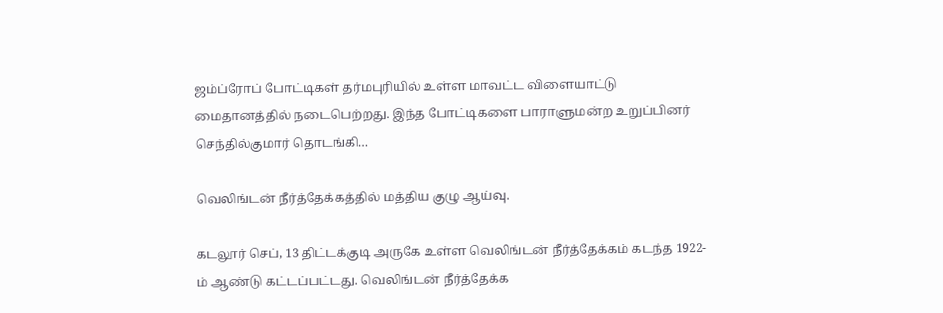ஜம்ப்ரோப் போட்டிகள் தர்மபுரியில் உள்ள மாவட்ட விளையாட்டு மைதானத்தில் நடைபெற்றது. இந்த போட்டிகளை பாராளுமன்ற உறுப்பினர் செந்தில்குமார் தொடங்கி…

வெலிங்டன் நீர்த்தேக்கத்தில் மத்திய குழு ஆய்வு.

கடலூர் செப், 13 திட்டக்குடி அருகே உள்ள வெலிங்டன் நீர்த்தேக்கம் கடந்த 1922-ம் ஆண்டு கட்டப்பட்டது. வெலிங்டன் நீர்த்தேக்க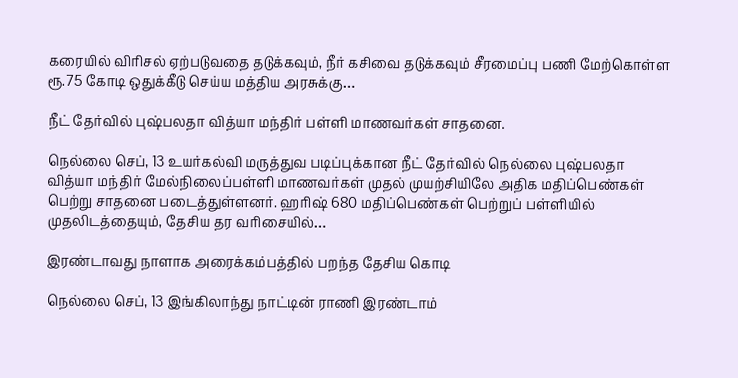கரையில் விரிசல் ஏற்படுவதை தடுக்கவும், நீர் கசிவை தடுக்கவும் சீரமைப்பு பணி மேற்கொள்ள ரூ.75 கோடி ஒதுக்கீடு செய்ய மத்திய அரசுக்கு…

நீட் தேர்வில் புஷ்பலதா வித்யா மந்திர் பள்ளி மாணவர்கள் சாதனை.

நெல்லை செப், 13 உயர்கல்வி மருத்துவ படிப்புக்கான நீட் தேர்வில் நெல்லை புஷ்பலதா வித்யா மந்திர் மேல்நிலைப்பள்ளி மாணவர்கள் முதல் முயற்சியிலே அதிக மதிப்பெண்கள் பெற்று சாதனை படைத்துள்ளனர். ஹரிஷ் 680 மதிப்பெண்கள் பெற்றுப் பள்ளியில் முதலிடத்தையும், தேசிய தர வரிசையில்…

இரண்டாவது நாளாக அரைக்கம்பத்தில் பறந்த தேசிய கொடி

நெல்லை செப், 13 இங்கிலாந்து நாட்டின் ராணி இரண்டாம்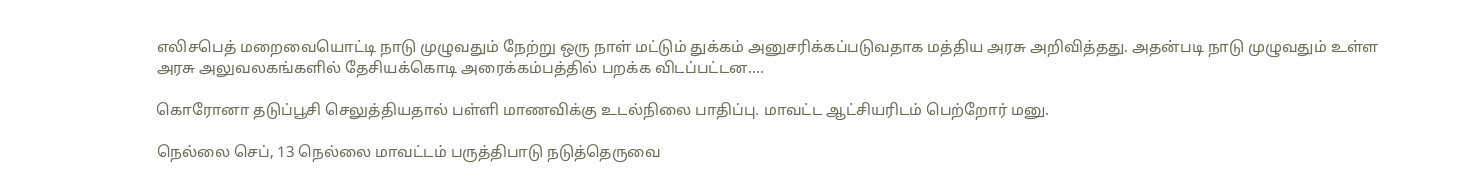எலிசபெத் மறைவையொட்டி நாடு முழுவதும் நேற்று ஒரு நாள் மட்டும் துக்கம் அனுசரிக்கப்படுவதாக மத்திய அரசு அறிவித்தது. அதன்படி நாடு முழுவதும் உள்ள அரசு அலுவலகங்களில் தேசியக்கொடி அரைக்கம்பத்தில் பறக்க விடப்பட்டன.…

கொரோனா தடுப்பூசி செலுத்தியதால் பள்ளி மாணவிக்கு உடல்நிலை பாதிப்பு. மாவட்ட ஆட்சியரிடம் பெற்றோர் மனு.

நெல்லை செப், 13 நெல்லை மாவட்டம் பருத்திபாடு நடுத்தெருவை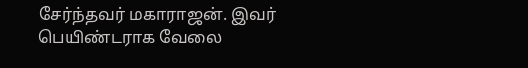சேர்ந்தவர் மகாராஜன். இவர் பெயிண்டராக வேலை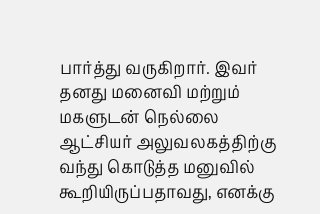பார்த்து வருகிறார். இவர் தனது மனைவி மற்றும் மகளுடன் நெல்லை ஆட்சியர் அலுவலகத்திற்கு வந்து கொடுத்த மனுவில் கூறியிருப்பதாவது, எனக்கு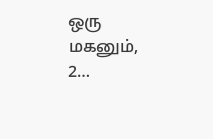ஒரு மகனும், 2…